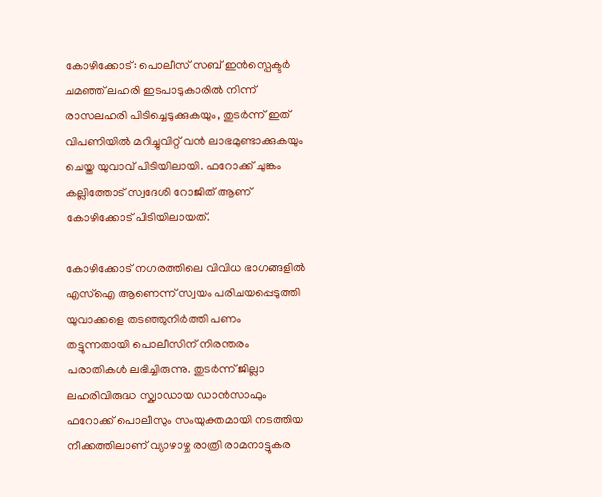കോഴിക്കോട്: പൊലീസ് സബ് ഇൻസ്പെക്ടർ ചമഞ്ഞ് ലഹരി ഇടപാടുകാരിൽ നിന്ന് രാസലഹരി പിടിച്ചെടുക്കുകയും, തുടർന്ന് ഇത് വിപണിയിൽ മറിച്ചുവിറ്റ് വൻ ലാഭമുണ്ടാക്കുകയും ചെയ്ത യുവാവ് പിടിയിലായി. ഫറോക്ക് ചുങ്കം കല്ലിത്തോട് സ്വദേശി റോജിത് ആണ് കോഴിക്കോട് പിടിയിലായത്.

കോഴിക്കോട് നഗരത്തിലെ വിവിധ ഭാഗങ്ങളിൽ എസ്ഐ ആണെന്ന് സ്വയം പരിചയപ്പെടുത്തി യുവാക്കളെ തടഞ്ഞുനിർത്തി പണം തട്ടുന്നതായി പൊലീസിന് നിരന്തരം പരാതികൾ ലഭിച്ചിരുന്നു. തുടർന്ന് ജില്ലാ ലഹരിവിരുദ്ധ സ്ക്വാഡായ ഡാൻസാഫും ഫറോക്ക് പൊലീസും സംയുക്തമായി നടത്തിയ നീക്കത്തിലാണ് വ്യാഴാഴ്ച രാത്രി രാമനാട്ടുകര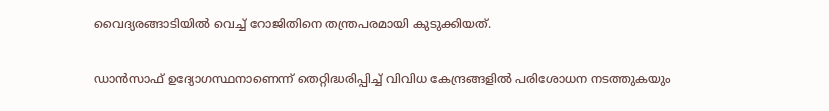വൈദ്യരങ്ങാടിയിൽ വെച്ച് റോജിതിനെ തന്ത്രപരമായി കുടുക്കിയത്.

ഡാൻസാഫ് ഉദ്യോഗസ്ഥനാണെന്ന് തെറ്റിദ്ധരിപ്പിച്ച് വിവിധ കേന്ദ്രങ്ങളിൽ പരിശോധന നടത്തുകയും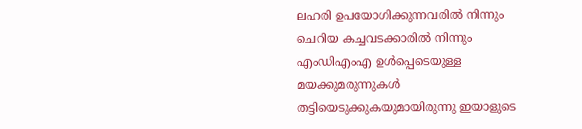ലഹരി ഉപയോഗിക്കുന്നവരിൽ നിന്നും ചെറിയ കച്ചവടക്കാരിൽ നിന്നും എംഡിഎംഎ ഉൾപ്പെടെയുള്ള മയക്കുമരുന്നുകൾ തട്ടിയെടുക്കുകയുമായിരുന്നു ഇയാളുടെ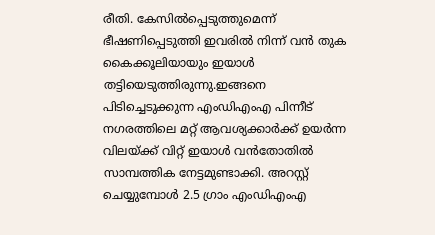രീതി. കേസിൽപ്പെടുത്തുമെന്ന് ഭീഷണിപ്പെടുത്തി ഇവരിൽ നിന്ന് വൻ തുക കൈക്കൂലിയായും ഇയാൾ തട്ടിയെടുത്തിരുന്നു.ഇങ്ങനെ പിടിച്ചെടുക്കുന്ന എംഡിഎംഎ പിന്നീട് നഗരത്തിലെ മറ്റ് ആവശ്യക്കാർക്ക് ഉയർന്ന വിലയ്ക്ക് വിറ്റ് ഇയാൾ വൻതോതിൽ സാമ്പത്തിക നേട്ടമുണ്ടാക്കി. അറസ്റ്റ് ചെയ്യുമ്പോൾ 2.5 ഗ്രാം എംഡിഎംഎ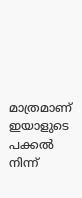മാത്രമാണ് ഇയാളുടെ പക്കൽ നിന്ന്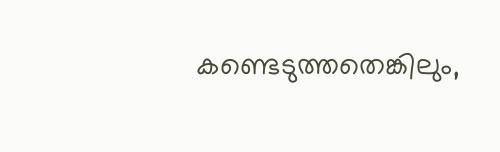കണ്ടെടുത്തതെങ്കിലും,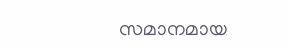സമാനമായ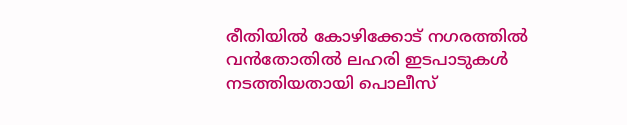രീതിയിൽ കോഴിക്കോട് നഗരത്തിൽ വൻതോതിൽ ലഹരി ഇടപാടുകൾ നടത്തിയതായി പൊലീസ്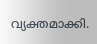വ്യക്തമാക്കി.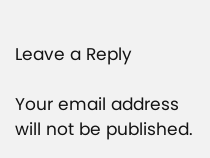Leave a Reply

Your email address will not be published.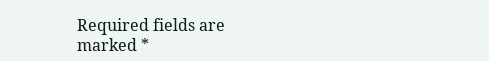Required fields are marked *